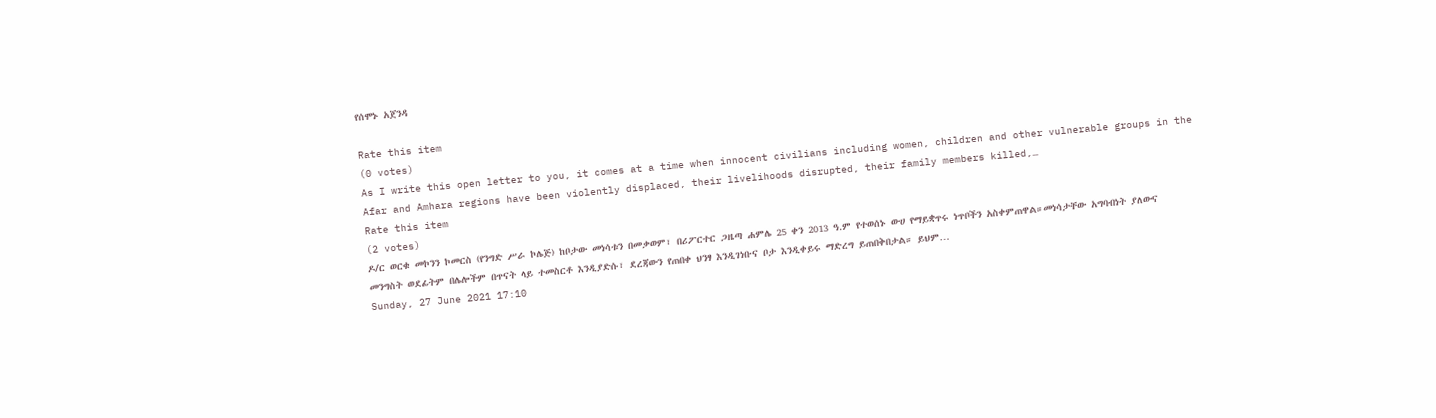የሰሞኑ አጀንዳ

Rate this item
(0 votes)
As I write this open letter to you, it comes at a time when innocent civilians including women, children and other vulnerable groups in the Afar and Amhara regions have been violently displaced, their livelihoods disrupted, their family members killed,…
Rate this item
(2 votes)
ዶ/ር ወርቁ መኮንን ኮመርስ (የንግድ ሥራ ኮሌጅ) ከቦታው መነሳቱን በመቃወም፣ በሪፖርተር ጋዜጣ ሐምሌ 25 ቀን 2013 ዓ.ም የተወሰኑ ውሀ የማይቋጥሩ ነጥቦችን አስቀምጠዋል።መነሳታቸው አግባብነት ያለውና መንግስት ወደፊትም በሌሎችም በጥናት ላይ ተመስርቶ እንዲያድሱ፣ ደረጃውን የጠበቀ ህንፃ እንዲገነቡና ቦታ እንዲቀይሩ ማድረግ ይጠበቅበታል። ይህም…
Sunday, 27 June 2021 17:10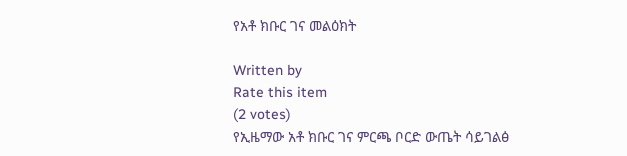የአቶ ክቡር ገና መልዕክት

Written by
Rate this item
(2 votes)
የኢዜማው አቶ ክቡር ገና ምርጫ ቦርድ ውጤት ሳይገልፅ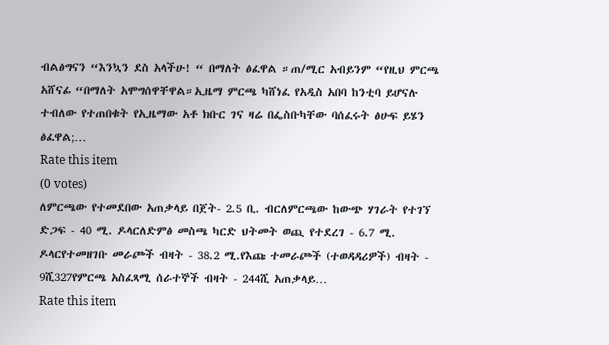ብልፅግናን “እንኳን ደስ አላችሁ! “ በማለት ፅፈዋል ።ጠ/ሚር አብይንም “የዚህ ምርጫ አሸናፊ “በማለት አሞግሰዋቸዋል።ኢዜማ ምርጫ ካሸነፈ የአዲስ አበባ ከንቲባ ይሆናሉ ተብለው የተጠበቁት የኢዜማው አቶ ክቡር ገና ዛሬ በፌስቡካቸው ባሰፈሩት ፅሁፍ ይሄን ፅፈዋል;…
Rate this item
(0 votes)
ለምርጫው የተመደበው አጠቃላይ በጀት- 2.5 ቢ. ብርለምርጫው ከውጭ ሃገራት የተገኘ ድጋፍ - 40 ሚ. ዶላርለድምፅ መስጫ ካርድ ህትመት ወጪ የተደረገ - 6.7 ሚ. ዶላርየተመዘገቡ መራጮች ብዛት - 38.2 ሚ.የእጩ ተመራጮች (ተወዳዳሪዎች) ብዛት - 9ሺ327የምርጫ አስፈጻሚ ሰራተኞች ብዛት - 244ሺ አጠቃላይ…
Rate this item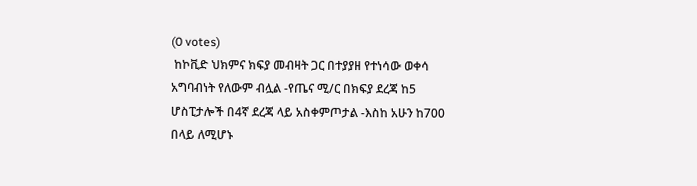(0 votes)
 ከኮቪድ ህክምና ክፍያ መብዛት ጋር በተያያዘ የተነሳው ወቀሳ አግባብነት የለውም ብሏል -የጤና ሚ/ር በክፍያ ደረጃ ከ5 ሆስፒታሎች በ4ኛ ደረጃ ላይ አስቀምጦታል -እስከ አሁን ከ700 በላይ ለሚሆኑ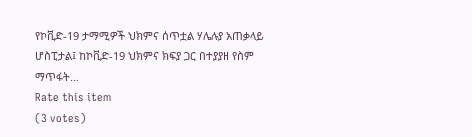የኮቪድ-19 ታማሚዎች ህክምና ሰጥቷል ሃሌሉያ አጠቃላይ ሆስፒታል፤ ከኮቪድ-19 ህክምና ክፍያ ጋር በተያያዘ የስም ማጥፋት…
Rate this item
(3 votes)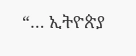“… ኢትዮጵያ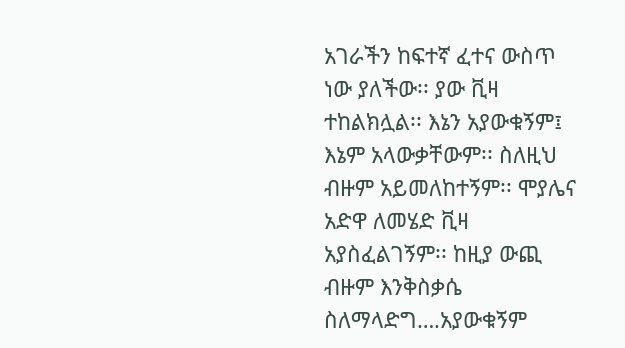አገራችን ከፍተኛ ፈተና ውስጥ ነው ያለችው፡፡ ያው ቪዛ ተከልክሏል፡፡ እኔን አያውቁኝም፤ እኔም አላውቃቸውም፡፡ ስለዚህ ብዙም አይመለከተኝም፡፡ ሞያሌና አድዋ ለመሄድ ቪዛ አያስፈልገኝም፡፡ ከዚያ ውጪ ብዙም እንቅስቃሴ ስለማላድግ….አያውቁኝም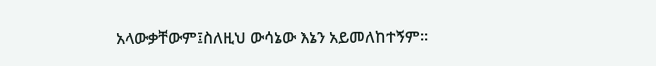አላውቃቸውም፤ስለዚህ ውሳኔው እኔን አይመለከተኝም፡፡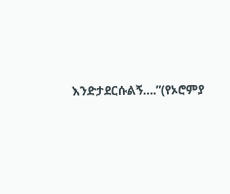እንድታደርሱልኝ….”(የኦሮምያ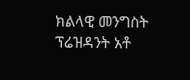ክልላዊ መንግስት ፕሬዝዳንት አቶ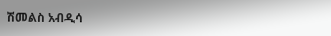ሽመልስ አብዲሳ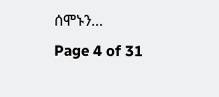ሰሞኑን…
Page 4 of 31